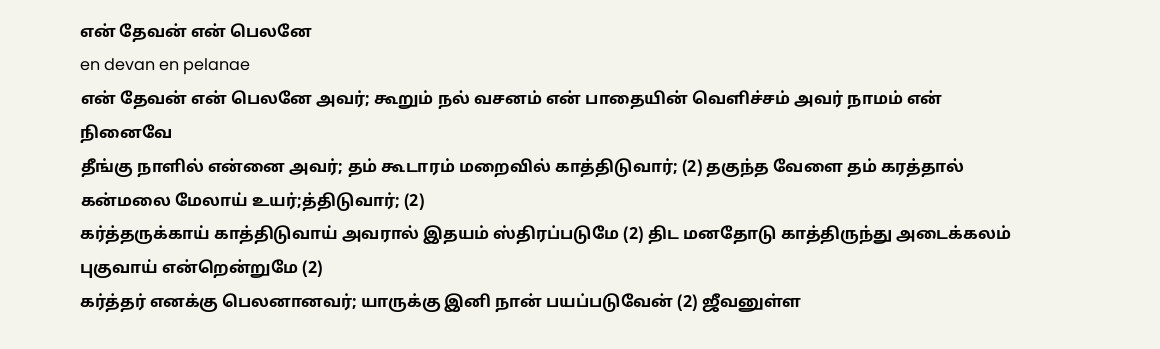என் தேவன் என் பெலனே
en devan en pelanae
என் தேவன் என் பெலனே அவர்; கூறும் நல் வசனம் என் பாதையின் வெளிச்சம் அவர் நாமம் என் நினைவே
தீங்கு நாளில் என்னை அவர்; தம் கூடாரம் மறைவில் காத்திடுவார்; (2) தகுந்த வேளை தம் கரத்தால் கன்மலை மேலாய் உயர்;த்திடுவார்; (2)
கர்த்தருக்காய் காத்திடுவாய் அவரால் இதயம் ஸ்திரப்படுமே (2) திட மனதோடு காத்திருந்து அடைக்கலம் புகுவாய் என்றென்றுமே (2)
கர்த்தர் எனக்கு பெலனானவர்; யாருக்கு இனி நான் பயப்படுவேன் (2) ஜீவனுள்ள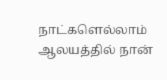நாட்களெல்லாம் ஆலயத்தில் நான்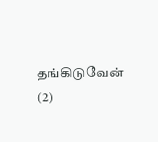தங்கிடுவேன் (2)